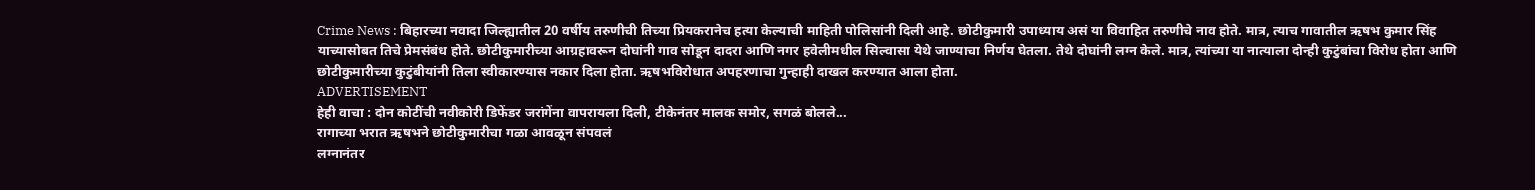Crime News : बिहारच्या नवादा जिल्ह्यातील 20 वर्षीय तरुणीची तिच्या प्रियकरानेच हत्या केल्याची माहिती पोलिसांनी दिली आहे. छोटीकुमारी उपाध्याय असं या विवाहित तरुणीचे नाव होते. मात्र, त्याच गावातील ऋषभ कुमार सिंह याच्यासोबत तिचे प्रेमसंबंध होते. छोटीकुमारीच्या आग्रहावरून दोघांनी गाव सोडून दादरा आणि नगर हवेलीमधील सिल्वासा येथे जाण्याचा निर्णय घेतला. तेथे दोघांनी लग्न केले. मात्र, त्यांच्या या नात्याला दोन्ही कुटुंबांचा विरोध होता आणि छोटीकुमारीच्या कुटुंबीयांनी तिला स्वीकारण्यास नकार दिला होता. ऋषभविरोधात अपहरणाचा गुन्हाही दाखल करण्यात आला होता.
ADVERTISEMENT
हेही वाचा : दोन कोटींची नवीकोरी डिफेंडर जरांगेंना वापरायला दिली, टीकेनंतर मालक समोर, सगळं बोलले...
रागाच्या भरात ऋषभने छोटीकुमारीचा गळा आवळून संपवलं
लग्नानंतर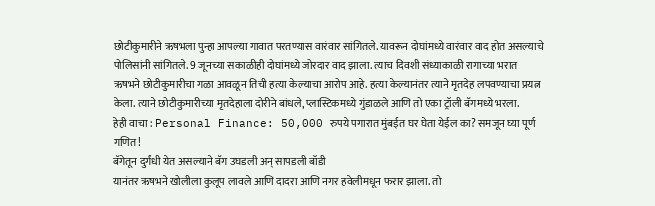छोटीकुमारीने ऋषभला पुन्हा आपल्या गावात परतण्यास वारंवार सांगितले. यावरून दोघांमध्ये वारंवार वाद होत असल्याचे पोलिसांनी सांगितले. 9 जूनच्या सकाळीही दोघांमध्ये जोरदार वाद झाला. त्याच दिवशी संध्याकाळी रागाच्या भरात ऋषभने छोटीकुमारीचा गळा आवळून तिची हत्या केल्याचा आरोप आहे. हत्या केल्यानंतर त्याने मृतदेह लपवण्याचा प्रयत्न केला. त्याने छोटीकुमारीच्या मृतदेहाला दोरीने बांधले, प्लास्टिकमध्ये गुंडाळले आणि तो एका ट्रॉली बॅगमध्ये भरला.
हेही वाचा : Personal Finance: 50,000 रुपये पगारात मुंबईत घर घेता येईल का? समजून घ्या पूर्ण गणित!
बॅगेतून दुर्गंधी येत असल्याने बॅग उघडली अन् सापडली बॉडी
यानंतर ऋषभने खोलीला कुलूप लावले आणि दादरा आणि नगर हवेलीमधून फरार झाला. तो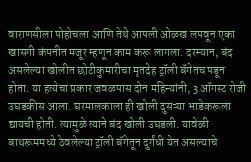वाराणसीला पोहोचला आणि तेथे आपली ओळख लपवून एका खासगी कंपनीत मजूर म्हणून काम करू लागला. दरम्यान, बंद असलेल्या खोलीत छोटीकुमारीचा मृतदेह ट्रॉली बॅगेतच पडून होता. या हत्येचा प्रकार जवळपास दोन महिन्यांनी, 3 ऑगस्ट रोजी उघडकीस आला. घरमालकाला ही खोली दुसऱ्या भाडेकरूला द्यायची होती. त्यामुळे त्याने बंद खोली उघडली. यावेळी बाथरूममध्ये ठेवलेल्या ट्रॉली बॅगेतून दुर्गंधी येत असल्याचे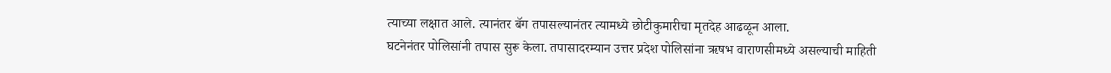त्याच्या लक्षात आले. त्यानंतर बॅग तपासल्यानंतर त्यामध्ये छोटीकुमारीचा मृतदेह आढळून आला.
घटनेनंतर पोलिसांनी तपास सुरू केला. तपासादरम्यान उत्तर प्रदेश पोलिसांना ऋषभ वाराणसीमध्ये असल्याची माहिती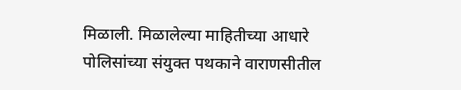मिळाली. मिळालेल्या माहितीच्या आधारे पोलिसांच्या संयुक्त पथकाने वाराणसीतील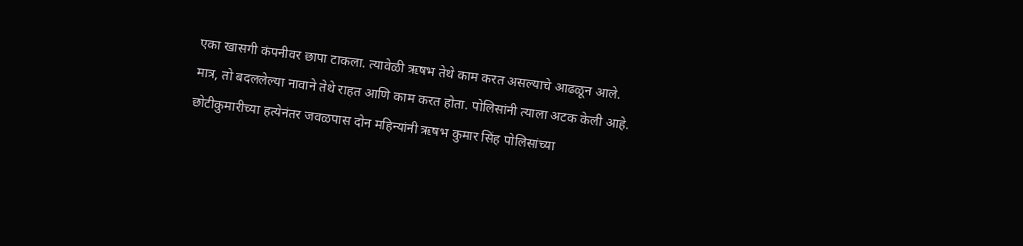एका खासगी कंपनीवर छापा टाकला. त्यावेळी ऋषभ तेथे काम करत असल्याचे आढळून आले. मात्र, तो बदललेल्या नावाने तेथे राहत आणि काम करत होता. पोलिसांनी त्याला अटक केली आहे. छोटीकुमारीच्या हत्येनंतर जवळपास दोन महिन्यांनी ऋषभ कुमार सिंह पोलिसांच्या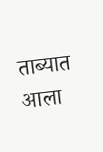ताब्यात आला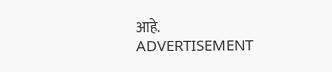आहे.
ADVERTISEMENT